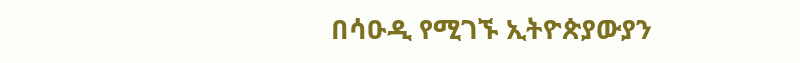በሳዑዲ የሚገኙ ኢትዮጵያውያን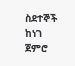ስደተኞች ከነገ ጀምሮ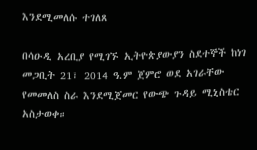እንደሚመለሱ ተገለጸ

በሳዑዲ አረቢያ የሚገኙ ኢትዮጵያውያን ስደተኞች ከነገ መጋቢት 21፣ 2014 ዓ.ም ጀምሮ ወደ አገራቸው የመመለስ ስራ እንደሚጀመር የውጭ ጉዳይ ሚኒስቴር አስታወቀ።